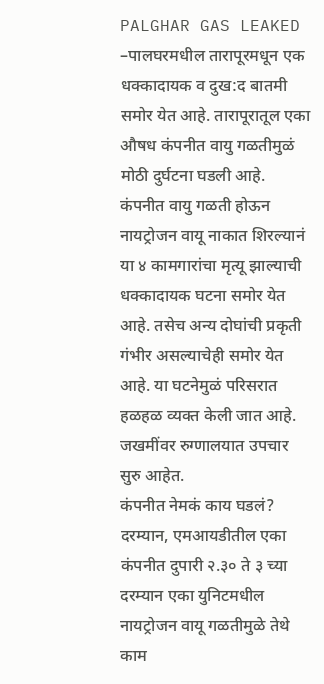PALGHAR GAS LEAKED –पालघरमधील तारापूरमधून एक धक्कादायक व दुख:द बातमी समोर येत आहे. तारापूरातूल एका औषध कंपनीत वायु गळतीमुळं मोठी दुर्घटना घडली आहे. कंपनीत वायु गळती होऊन नायट्रोजन वायू नाकात शिरल्यानं या ४ कामगारांचा मृत्यू झाल्याची धक्कादायक घटना समोर येत आहे. तसेच अन्य दोघांची प्रकृती गंभीर असल्याचेही समोर येत आहे. या घटनेमुळं परिसरात हळहळ व्यक्त केली जात आहे. जखमींवर रुग्णालयात उपचार सुरु आहेत.
कंपनीत नेमकं काय घडलं?
दरम्यान, एमआयडीतील एका कंपनीत दुपारी २.३० ते ३ च्या दरम्यान एका युनिटमधील नायट्रोजन वायू गळतीमुळे तेथे काम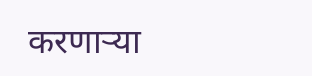करणाऱ्या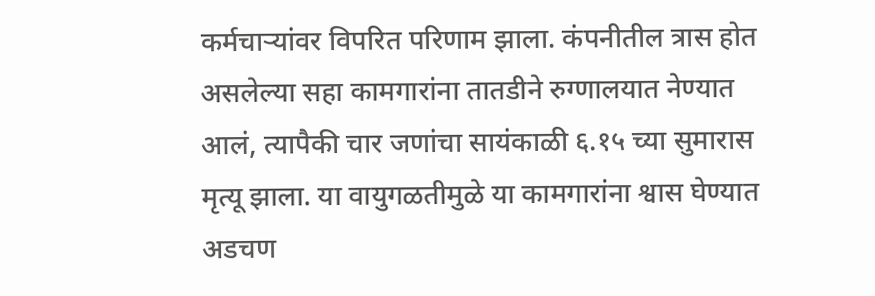कर्मचाऱ्यांवर विपरित परिणाम झाला. कंपनीतील त्रास होत असलेल्या सहा कामगारांना तातडीने रुग्णालयात नेण्यात आलं, त्यापैकी चार जणांचा सायंकाळी ६.१५ च्या सुमारास मृत्यू झाला. या वायुगळतीमुळे या कामगारांना श्वास घेण्यात अडचण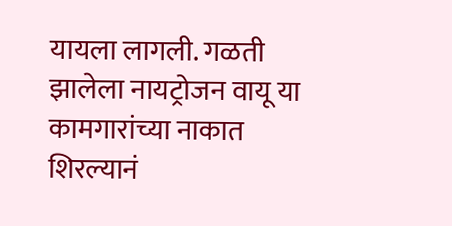यायला लागली. गळती झालेला नायट्रोजन वायू या कामगारांच्या नाकात शिरल्यानं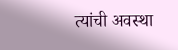त्यांची अवस्था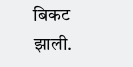बिकट झाली.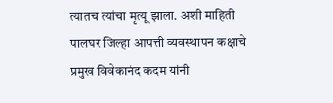त्यातच त्यांचा मृत्यू झाला. अशी माहिती पालघर जिल्हा आपत्ती व्यवस्थापन कक्षाचे प्रमुख विवेकानंद कदम यांनी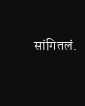सांगितलं.